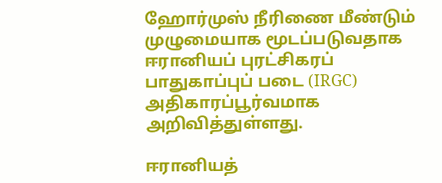ஹோர்முஸ் நீரிணை மீண்டும் முழுமையாக மூடப்படுவதாக ஈரானியப் புரட்சிகரப் பாதுகாப்புப் படை (IRGC) அதிகாரப்பூர்வமாக அறிவித்துள்ளது.

ஈரானியத்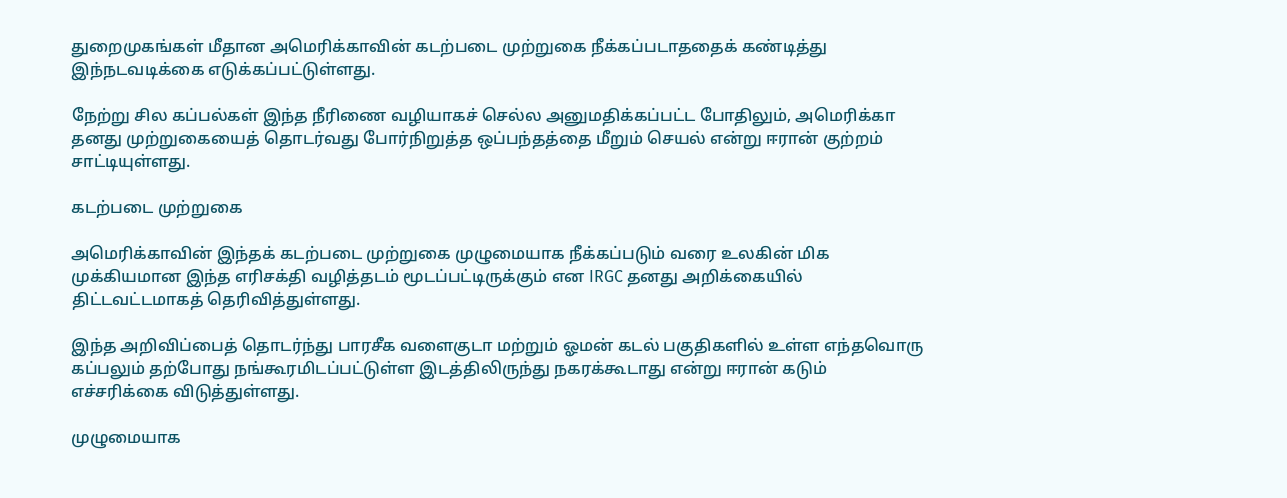துறைமுகங்கள் மீதான அமெரிக்காவின் கடற்படை முற்றுகை நீக்கப்படாததைக் கண்டித்து இந்நடவடிக்கை எடுக்கப்பட்டுள்ளது.

நேற்று சில கப்பல்கள் இந்த நீரிணை வழியாகச் செல்ல அனுமதிக்கப்பட்ட போதிலும், அமெரிக்கா தனது முற்றுகையைத் தொடர்வது போர்நிறுத்த ஒப்பந்தத்தை மீறும் செயல் என்று ஈரான் குற்றம் சாட்டியுள்ளது.

கடற்படை முற்றுகை

அமெரிக்காவின் இந்தக் கடற்படை முற்றுகை முழுமையாக நீக்கப்படும் வரை உலகின் மிக முக்கியமான இந்த எரிசக்தி வழித்தடம் மூடப்பட்டிருக்கும் என IRGC தனது அறிக்கையில் திட்டவட்டமாகத் தெரிவித்துள்ளது.

இந்த அறிவிப்பைத் தொடர்ந்து பாரசீக வளைகுடா மற்றும் ஓமன் கடல் பகுதிகளில் உள்ள எந்தவொரு கப்பலும் தற்போது நங்கூரமிடப்பட்டுள்ள இடத்திலிருந்து நகரக்கூடாது என்று ஈரான் கடும் எச்சரிக்கை விடுத்துள்ளது.

முழுமையாக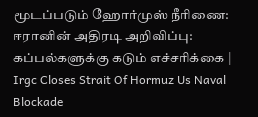மூடப்படும் ஹோர்முஸ் நீரிணை: ஈரானின் அதிரடி அறிவிப்பு: கப்பல்களுக்கு கடும் எச்சரிக்கை | Irgc Closes Strait Of Hormuz Us Naval Blockade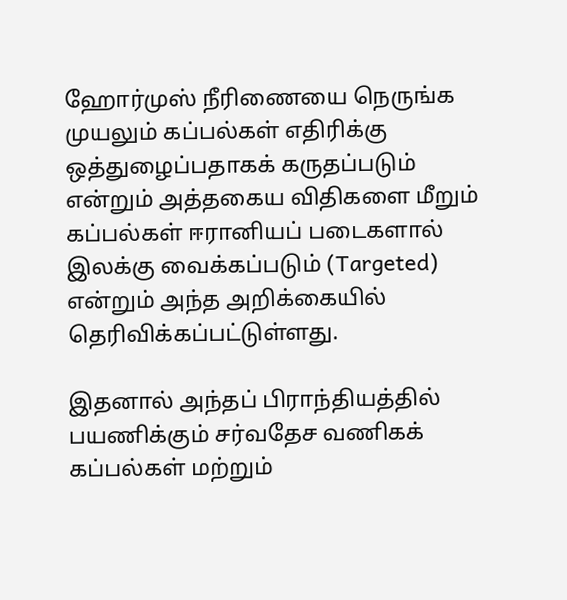ஹோர்முஸ் நீரிணையை நெருங்க முயலும் கப்பல்கள் எதிரிக்கு ஒத்துழைப்பதாகக் கருதப்படும் என்றும் அத்தகைய விதிகளை மீறும் கப்பல்கள் ஈரானியப் படைகளால் இலக்கு வைக்கப்படும் (Targeted) என்றும் அந்த அறிக்கையில் தெரிவிக்கப்பட்டுள்ளது.

இதனால் அந்தப் பிராந்தியத்தில் பயணிக்கும் சர்வதேச வணிகக் கப்பல்கள் மற்றும்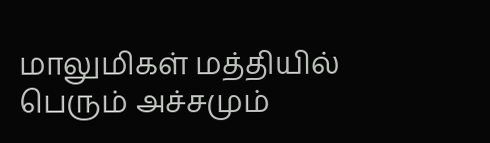மாலுமிகள் மத்தியில் பெரும் அச்சமும்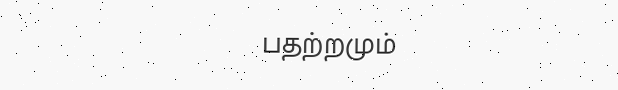பதற்றமும்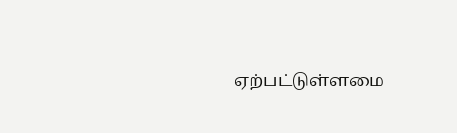ஏற்பட்டுள்ளமை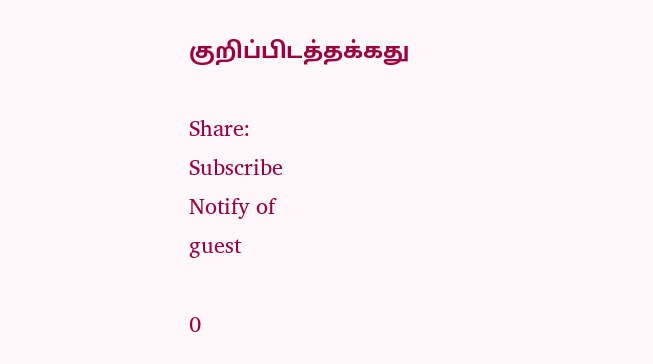குறிப்பிடத்தக்கது

Share:
Subscribe
Notify of
guest

0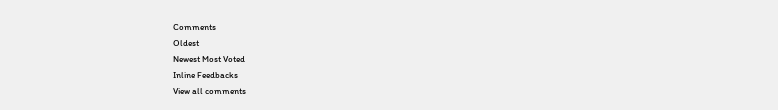Comments
Oldest
Newest Most Voted
Inline Feedbacks
View all comments